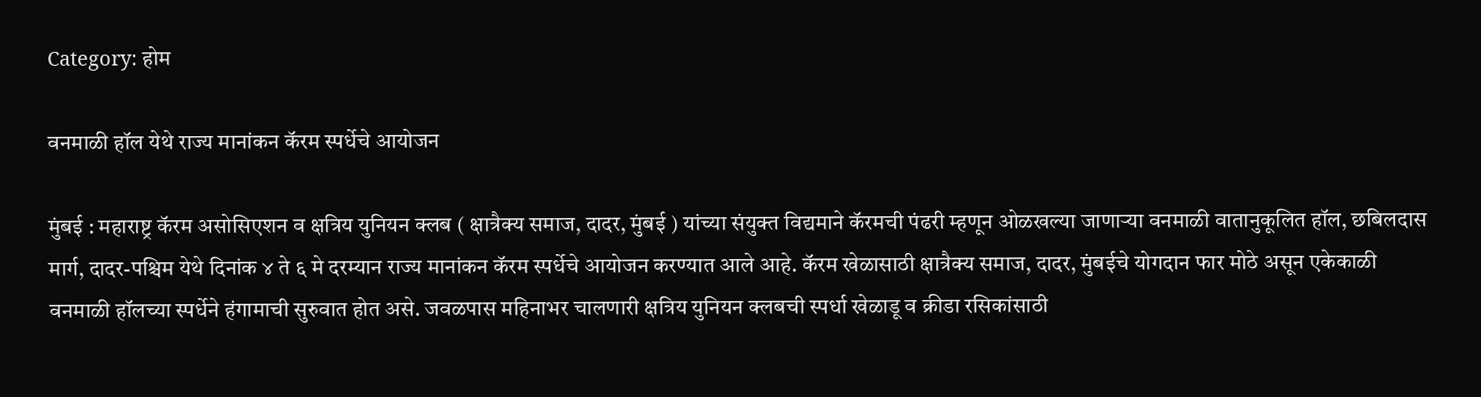Category: होम

वनमाळी हॉल येथे राज्य मानांकन कॅरम स्पर्धेचे आयोजन

मुंबई : महाराष्ट्र कॅरम असोसिएशन व क्षत्रिय युनियन क्लब ( क्षात्रैक्य समाज, दादर, मुंबई ) यांच्या संयुक्त विद्यमाने कॅरमची पंढरी म्हणून ओळखल्या जाणाऱ्या वनमाळी वातानुकूलित हॉल, छबिलदास मार्ग, दादर-पश्चिम येथे दिनांक ४ ते ६ मे दरम्यान राज्य मानांकन कॅरम स्पर्धेचे आयोजन करण्यात आले आहे. कॅरम खेळासाठी क्षात्रैक्य समाज, दादर, मुंबईचे योगदान फार मोठे असून एकेकाळी वनमाळी हॉलच्या स्पर्धेने हंगामाची सुरुवात होत असे. जवळपास महिनाभर चालणारी क्षत्रिय युनियन क्लबची स्पर्धा खेळाडू व क्रीडा रसिकांसाठी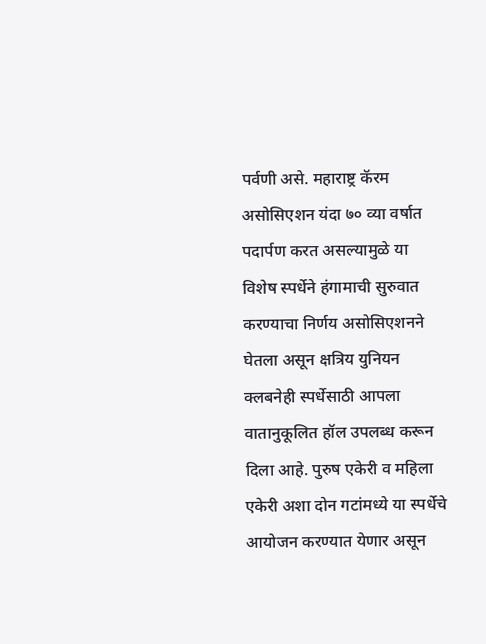पर्वणी असे. महाराष्ट्र कॅरम असोसिएशन यंदा ७० व्या वर्षात पदार्पण करत असल्यामुळे या विशेष स्पर्धेने हंगामाची सुरुवात करण्याचा निर्णय असोसिएशनने घेतला असून क्षत्रिय युनियन क्लबनेही स्पर्धेसाठी आपला वातानुकूलित हॉल उपलब्ध करून दिला आहे. पुरुष एकेरी व महिला एकेरी अशा दोन गटांमध्ये या स्पर्धेचे आयोजन करण्यात येणार असून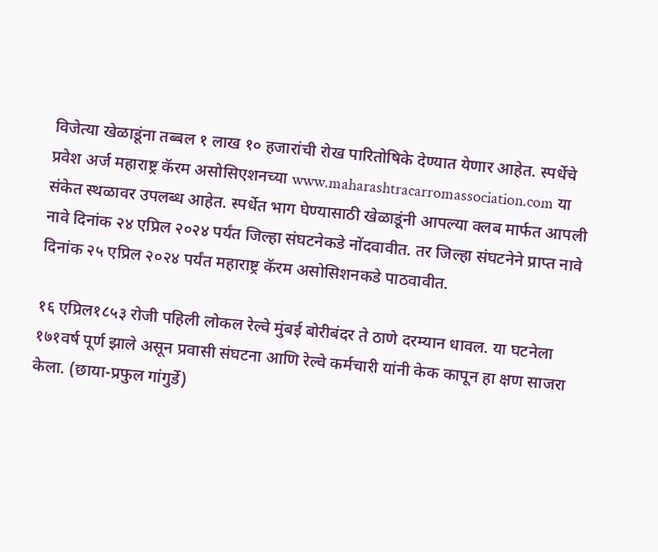विजेत्या खेळाडूंना तब्बल १ लाख १० हजारांची रोख पारितोषिके देण्यात येणार आहेत. स्पर्धेचे प्रवेश अर्ज महाराष्ट्र कॅरम असोसिएशनच्या www.maharashtracarromassociation.com या संकेत स्थळावर उपलब्ध आहेत. स्पर्धेत भाग घेण्यासाठी खेळाडूंनी आपल्या क्लब मार्फत आपली नावे दिनांक २४ एप्रिल २०२४ पर्यंत जिल्हा संघटनेकडे नोंदवावीत. तर जिल्हा संघटनेने प्राप्त नावे दिनांक २५ एप्रिल २०२४ पर्यंत महाराष्ट्र कॅरम असोसिशनकडे पाठवावीत.

१६ एप्रिल१८५३ रोजी पहिली लोकल रेल्वे मुंबई बोरीबंदर ते ठाणे दरम्यान धावल. या घटनेला १७१वर्ष पूर्ण झाले असून प्रवासी संघटना आणि रेल्वे कर्मचारी यांनी केक कापून हा क्षण साजरा केला. (छाया-प्रफुल गांगुर्डे)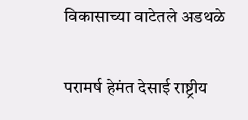विकासाच्या वाटेतले अडथळे

परामर्ष हेमंत देसाई राष्ट्रीय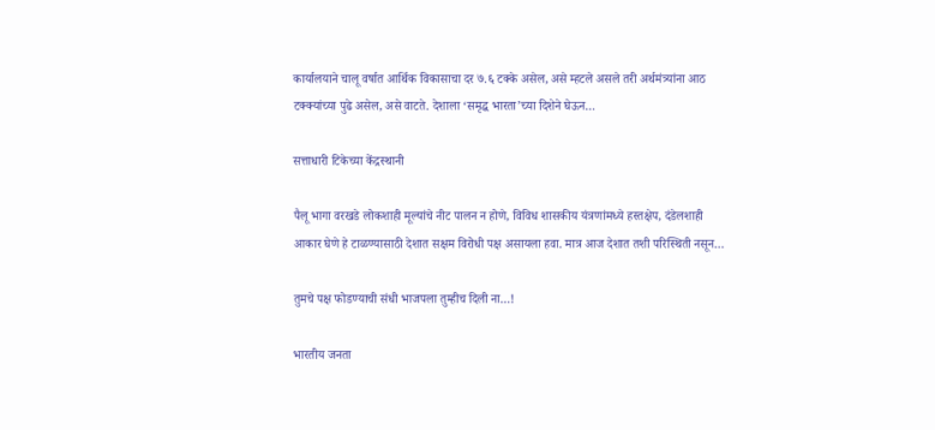कार्यालयाने चालू वर्षात आर्थिक विकासाचा दर ७.६ टक्के असेल, असे म्हटले असले तरी अर्थमंत्र्यांना आठ टक्क्यांच्या पुढे असेल, असे वाटते. देशाला ‘समृद्ध भारता’च्या दिशेने घेऊन…

सत्ताधारी टिकेच्या केंद्रस्थानी

पैलू भागा वरखडे लोकशाही मूल्यांचे नीट पालन न होणे, विविध शासकीय यंत्रणांमध्ये हस्तक्षेप, दंडेलशाही आकार घेणे हे टाळण्यासाठी देशात सक्षम विरोधी पक्ष असायला हवा. मात्र आज देशात तशी परिस्थिती नसून…

तुमचे पक्ष फोडण्याची संधी भाजपला तुम्हीच दिली ना…!

भारतीय जनता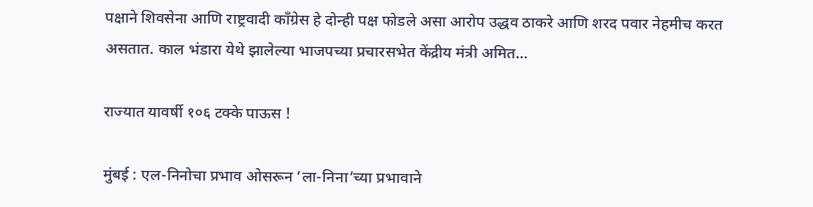पक्षाने शिवसेना आणि राष्ट्रवादी काँग्रेस हे दोन्ही पक्ष फोडले असा आरोप उद्धव ठाकरे आणि शरद पवार नेहमीच करत असतात. काल भंडारा येथे झालेल्या भाजपच्या प्रचारसभेत केंद्रीय मंत्री अमित…

राज्यात यावर्षी १०६ टक्के पाऊस !

मुंबई : एल-निनोचा प्रभाव ओसरून ‘ला-निना’च्या प्रभावाने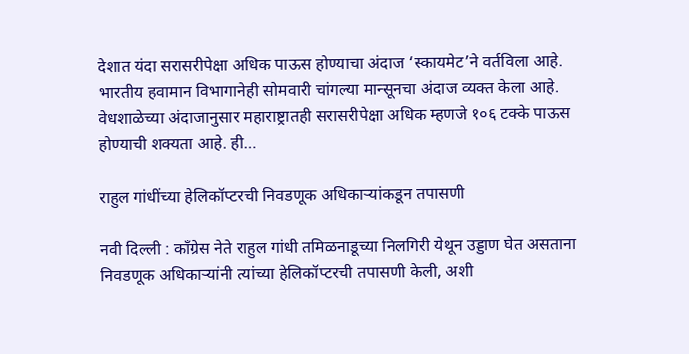देशात यंदा सरासरीपेक्षा अधिक पाऊस होण्याचा अंदाज ‘स्कायमेट’ने वर्तविला आहे. भारतीय हवामान विभागानेही सोमवारी चांगल्या मान्सूनचा अंदाज व्यक्त केला आहे. वेधशाळेच्या अंदाजानुसार महाराष्ट्रातही सरासरीपेक्षा अधिक म्हणजे १०६ टक्के पाऊस होण्याची शक्यता आहे. ही…

राहुल गांधींच्या हेलिकॉप्टरची निवडणूक अधिकाऱ्यांकडून तपासणी

नवी दिल्ली : काँग्रेस नेते राहुल गांधी तमिळनाडूच्या निलगिरी येथून उड्डाण घेत असताना निवडणूक अधिकाऱ्यांनी त्यांच्या हेलिकॉप्टरची तपासणी केली, अशी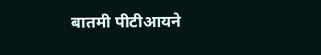बातमी पीटीआयने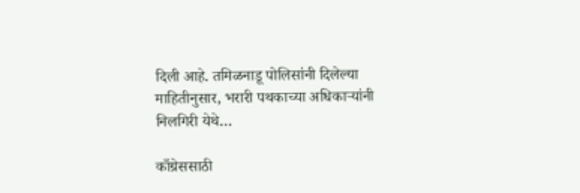दिली आहे. तमिळनाडू पोलिसांनी दिलेल्या माहितीनुसार, भरारी पथकाच्या अधिकाऱ्यांनी निलगिरी येथे…

काँग्रेससाठी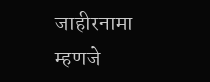जाहीरनामा म्हणजे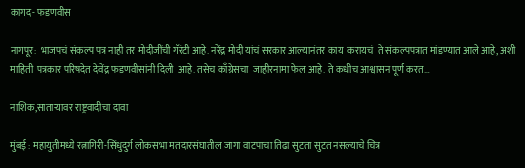कागद- फडणवीस

नागपूर:  भाजपचं संकल्प पत्र नाही तर मोदीजींची गॅरंटी आहे. नरेंद्र मोदी यांचं सरकार आल्यानंतर काय  करायचं  ते संकल्पपत्रात मांडण्यात आले आहे, अशी माहिती  पत्रकार परिषदेत देवेंद्र फडणवीसांनी दिली  आहे. तसेच काँग्रेसचा  जाहीरनामा फेल आहे. ते कधीच आश्वासन पूर्ण करत…

नाशिक,साताऱ्यावर राष्ट्रवादीचा दावा

मुंबई : महायुतीमध्ये रत्नागिरी-सिंधुदुर्ग लोकसभा मतदारसंघातील जागा वाटपाचा तिढा सुटता सुटत नसल्याचे चित्र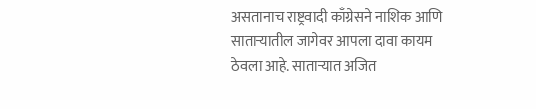असतानाच राष्ट्रवादी काँग्रेसने नाशिक आणि साताऱ्यातील जागेवर आपला दावा कायम ठेवला आहे. साताऱ्यात अजित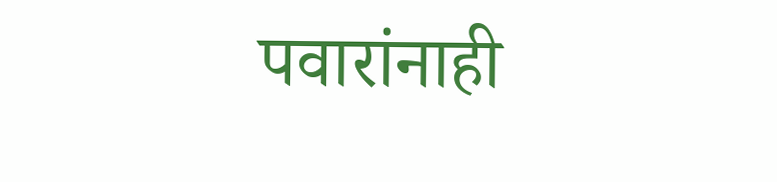पवारांनाही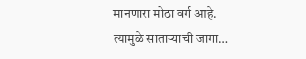मानणारा मोठा वर्ग आहे. त्यामुळे साताऱ्याची जागा…